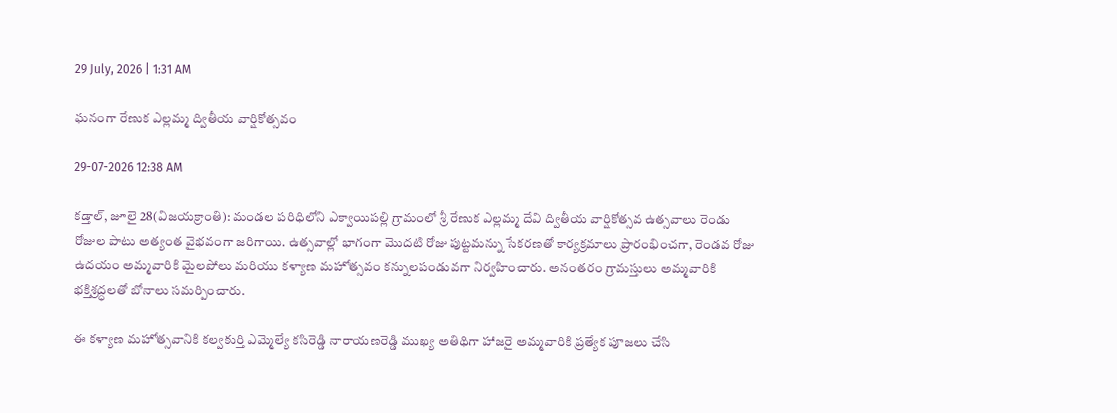29 July, 2026 | 1:31 AM

ఘనంగా రేణుక ఎల్లమ్మ ద్వితీయ వార్షికోత్సవం

29-07-2026 12:38 AM

కడ్తాల్, జూలై 28(విజయక్రాంతి): మండల పరిధిలోని ఎక్వాయిపల్లి గ్రామంలో శ్రీ రేణుక ఎల్లమ్మ దేవి ద్వితీయ వార్షికోత్సవ ఉత్సవాలు రెండు రోజుల పాటు అత్యంత వైభవంగా జరిగాయి. ఉత్సవాల్లో భాగంగా మొదటి రోజు పుట్టమన్ను సేకరణతో కార్యక్రమాలు ప్రారంభించగా, రెండవ రోజు ఉదయం అమ్మవారికి మైలపోలు మరియు కళ్యాణ మహోత్సవం కన్నులపండువగా నిర్వహించారు. అనంతరం గ్రామస్తులు అమ్మవారికి భక్తిశ్రద్ధలతో బోనాలు సమర్పించారు.

ఈ కళ్యాణ మహోత్సవానికి కల్వకుర్తి ఎమ్మెల్యే కసిరెడ్డి నారాయణరెడ్డి ముఖ్య అతిథిగా హాజరై అమ్మవారికి ప్రత్యేక పూజలు చేసి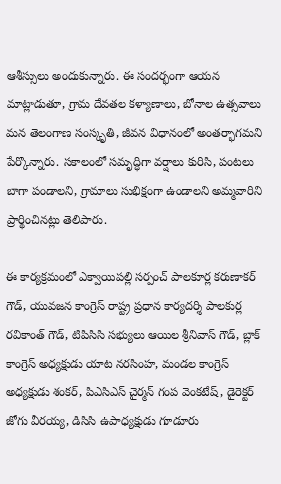ఆశీస్సులు అందుకున్నారు. ఈ సందర్భంగా ఆయన మాట్లాడుతూ, గ్రామ దేవతల కళ్యాణాలు, బోనాల ఉత్సవాలు మన తెలంగాణ సంస్కృతి, జీవన విధానంలో అంతర్భాగమని పేర్కొన్నారు. సకాలంలో సమృద్ధిగా వర్షాలు కురిసి, పంటలు బాగా పండాలని, గ్రామాలు సుభిక్షంగా ఉండాలని అమ్మవారిని ప్రార్థించినట్లు తెలిపారు.

ఈ కార్యక్రమంలో ఎక్వాయిపల్లి సర్పంచ్ పాలకూర్ల కరుణాకర్ గౌడ్, యువజన కాంగ్రెస్ రాష్ట్ర ప్రధాన కార్యదర్శి పాలకుర్ల రవికాంత్ గౌడ్, టిపిసిసి సభ్యులు ఆయిల శ్రీనివాస్ గౌడ్, బ్లాక్ కాంగ్రెస్ అధ్యక్షుడు యాట నరసింహ, మండల కాంగ్రెస్ అధ్యక్షుడు శంకర్, పిఎసిఎస్ చైర్మన్ గంప వెంకటేష్, డైరెక్టర్ జోగు వీరయ్య, డిసిసి ఉపాధ్యక్షుడు గూడూరు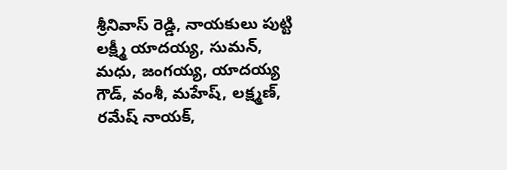శ్రీనివాస్ రెడ్డి, నాయకులు పుట్టి లక్ష్మీ యాదయ్య, సుమన్, మధు, జంగయ్య, యాదయ్య గౌడ్, వంశీ, మహేష్, లక్ష్మణ్, రమేష్ నాయక్,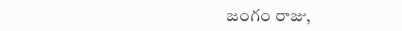జంగం రాజు,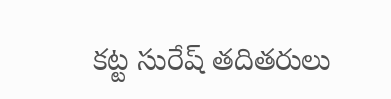కట్ట సురేష్ తదితరులు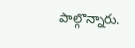పాల్గొన్నారు.